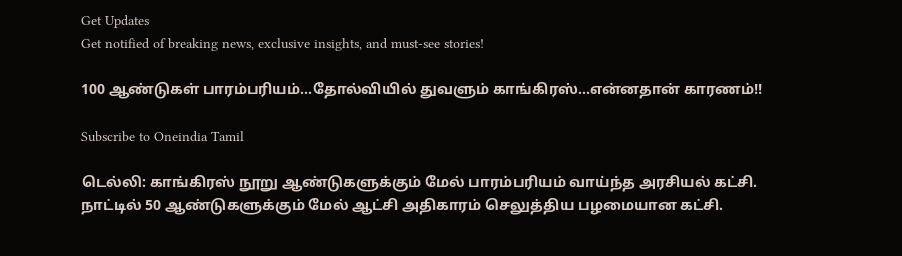Get Updates
Get notified of breaking news, exclusive insights, and must-see stories!

100 ஆண்டுகள் பாரம்பரியம்...தோல்வியில் துவளும் காங்கிரஸ்...என்னதான் காரணம்!!

Subscribe to Oneindia Tamil

டெல்லி: காங்கிரஸ் நூறு ஆண்டுகளுக்கும் மேல் பாரம்பரியம் வாய்ந்த அரசியல் கட்சி. நாட்டில் 50 ஆண்டுகளுக்கும் மேல் ஆட்சி அதிகாரம் செலுத்திய பழமையான கட்சி.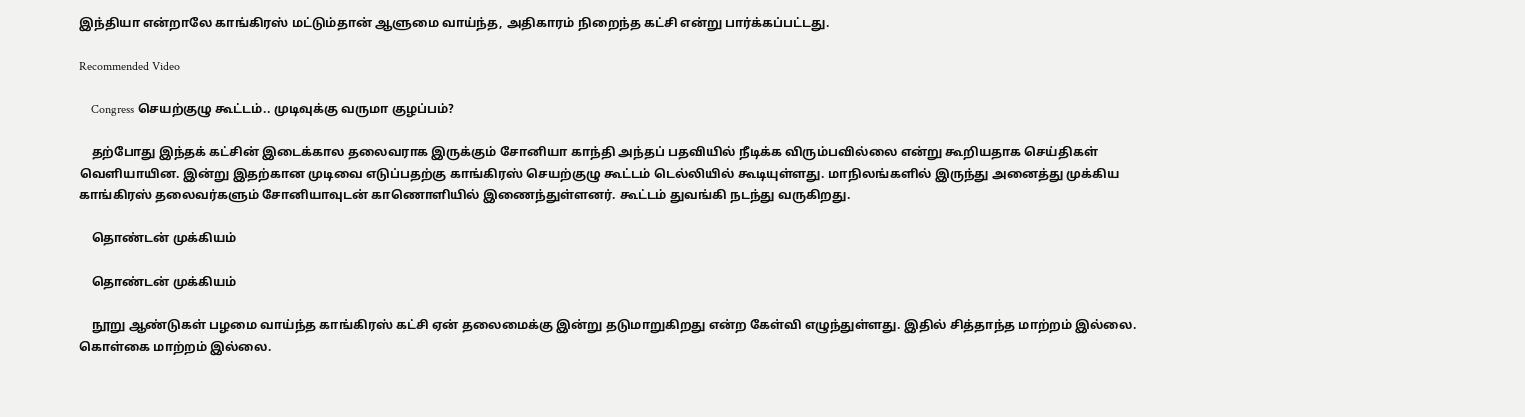இந்தியா என்றாலே காங்கிரஸ் மட்டும்தான் ஆளுமை வாய்ந்த, அதிகாரம் நிறைந்த கட்சி என்று பார்க்கப்பட்டது.

Recommended Video

    Congress செயற்குழு கூட்டம்.. முடிவுக்கு வருமா குழப்பம்?

    தற்போது இந்தக் கட்சின் இடைக்கால தலைவராக இருக்கும் சோனியா காந்தி அந்தப் பதவியில் நீடிக்க விரும்பவில்லை என்று கூறியதாக செய்திகள் வெளியாயின. இன்று இதற்கான முடிவை எடுப்பதற்கு காங்கிரஸ் செயற்குழு கூட்டம் டெல்லியில் கூடியுள்ளது. மாநிலங்களில் இருந்து அனைத்து முக்கிய காங்கிரஸ் தலைவர்களும் சோனியாவுடன் காணொளியில் இணைந்துள்ளனர். கூட்டம் துவங்கி நடந்து வருகிறது.

    தொண்டன் முக்கியம்

    தொண்டன் முக்கியம்

    நூறு ஆண்டுகள் பழமை வாய்ந்த காங்கிரஸ் கட்சி ஏன் தலைமைக்கு இன்று தடுமாறுகிறது என்ற கேள்வி எழுந்துள்ளது. இதில் சித்தாந்த மாற்றம் இல்லை. கொள்கை மாற்றம் இல்லை.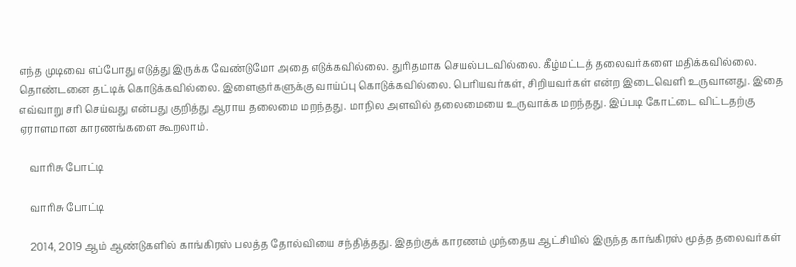எந்த முடிவை எப்போது எடுத்து இருக்க வேண்டுமோ அதை எடுக்கவில்லை. துரிதமாக செயல்படவில்லை. கீழ்மட்டத் தலைவர்களை மதிக்கவில்லை. தொண்டனை தட்டிக் கொடுக்கவில்லை. இளைஞர்களுக்கு வாய்ப்பு கொடுக்கவில்லை. பெரியவர்கள், சிறியவர்கள் என்ற இடைவெளி உருவானது. இதை எவ்வாறு சரி செய்வது என்பது குறித்து ஆராய தலைமை மறந்தது. மாநில அளவில் தலைமையை உருவாக்க மறந்தது. இப்படி கோட்டை விட்டதற்கு ஏராளமான காரணங்களை கூறலாம்.

    வாரிசு போட்டி

    வாரிசு போட்டி

    2014, 2019 ஆம் ஆண்டுகளில் காங்கிரஸ் பலத்த தோல்வியை சந்தித்தது. இதற்குக் காரணம் முந்தைய ஆட்சியில் இருந்த காங்கிரஸ் மூத்த தலைவர்கள்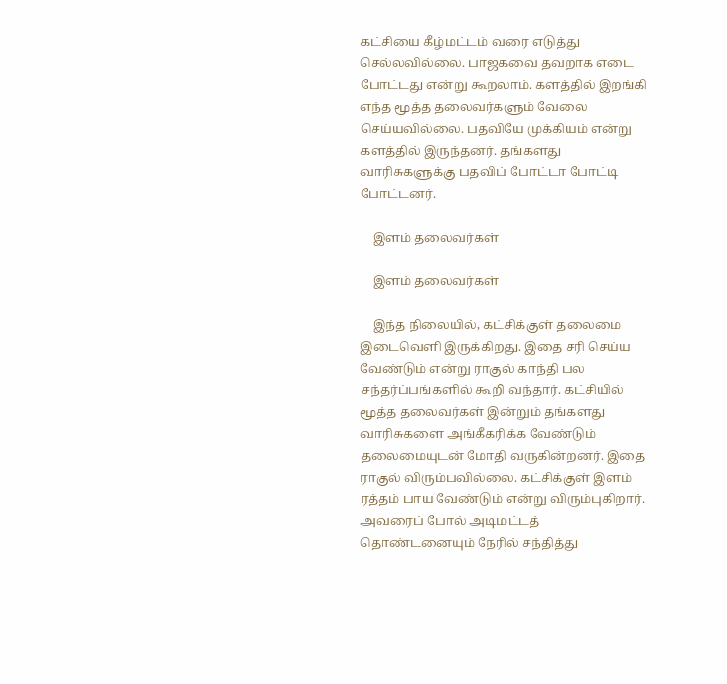கட்சியை கீழ்மட்டம் வரை எடுத்து செல்லவில்லை. பாஜகவை தவறாக எடை போட்டது என்று கூறலாம். களத்தில் இறங்கி எந்த மூத்த தலைவர்களும் வேலை செய்யவில்லை. பதவியே முக்கியம் என்று களத்தில் இருந்தனர். தங்களது வாரிசுகளுக்கு பதவிப் போட்டா போட்டி போட்டனர்.

    இளம் தலைவர்கள்

    இளம் தலைவர்கள்

    இந்த நிலையில், கட்சிக்குள் தலைமை இடைவெளி இருக்கிறது. இதை சரி செய்ய வேண்டும் என்று ராகுல் காந்தி பல சந்தர்ப்பங்களில் கூறி வந்தார். கட்சியில் மூத்த தலைவர்கள் இன்றும் தங்களது வாரிசுகளை அங்கீகரிக்க வேண்டும் தலைமையுடன் மோதி வருகின்றனர். இதை ராகுல் விரும்பவில்லை. கட்சிக்குள் இளம் ரத்தம் பாய வேண்டும் என்று விரும்புகிறார். அவரைப் போல் அடிமட்டத் தொண்டனையும் நேரில் சந்தித்து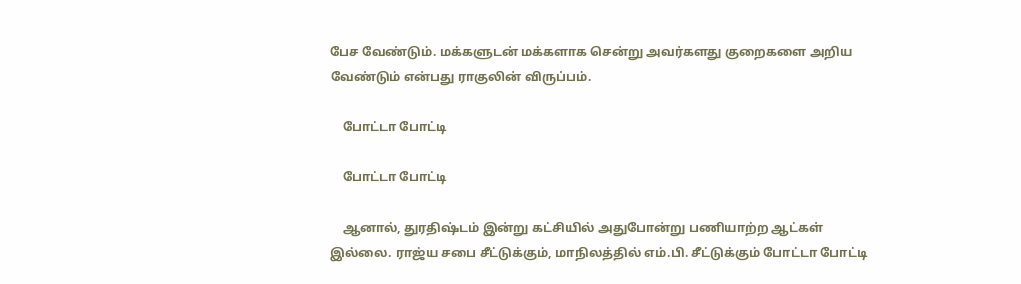பேச வேண்டும். மக்களுடன் மக்களாக சென்று அவர்களது குறைகளை அறிய வேண்டும் என்பது ராகுலின் விருப்பம்.

    போட்டா போட்டி

    போட்டா போட்டி

    ஆனால், துரதிஷ்டம் இன்று கட்சியில் அதுபோன்று பணியாற்ற ஆட்கள் இல்லை. ராஜ்ய சபை சீட்டுக்கும், மாநிலத்தில் எம்.பி. சீட்டுக்கும் போட்டா போட்டி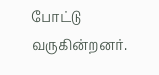போட்டு வருகின்றனர்.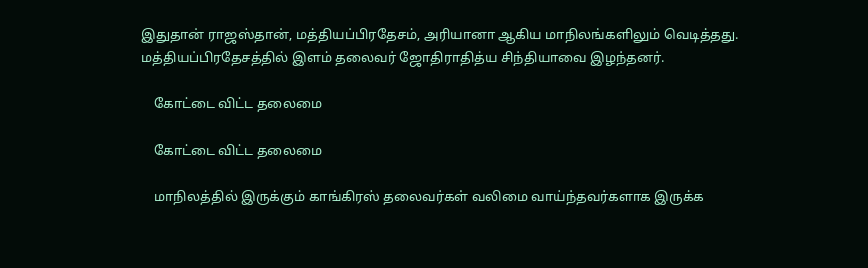இதுதான் ராஜஸ்தான், மத்தியப்பிரதேசம், அரியானா ஆகிய மாநிலங்களிலும் வெடித்தது. மத்தியப்பிரதேசத்தில் இளம் தலைவர் ஜோதிராதித்ய சிந்தியாவை இழந்தனர்.

    கோட்டை விட்ட தலைமை

    கோட்டை விட்ட தலைமை

    மாநிலத்தில் இருக்கும் காங்கிரஸ் தலைவர்கள் வலிமை வாய்ந்தவர்களாக இருக்க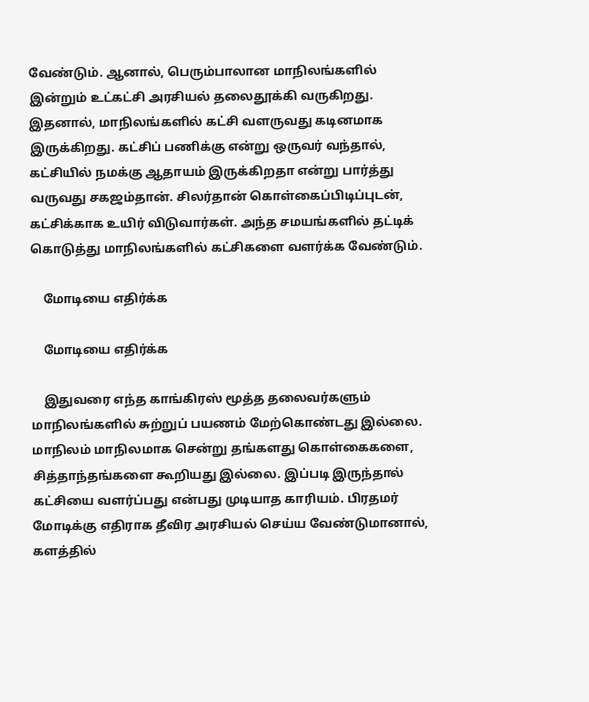வேண்டும். ஆனால், பெரும்பாலான மாநிலங்களில் இன்றும் உட்கட்சி அரசியல் தலைதூக்கி வருகிறது. இதனால், மாநிலங்களில் கட்சி வளருவது கடினமாக இருக்கிறது. கட்சிப் பணிக்கு என்று ஒருவர் வந்தால், கட்சியில் நமக்கு ஆதாயம் இருக்கிறதா என்று பார்த்து வருவது சகஜம்தான். சிலர்தான் கொள்கைப்பிடிப்புடன், கட்சிக்காக உயிர் விடுவார்கள். அந்த சமயங்களில் தட்டிக் கொடுத்து மாநிலங்களில் கட்சிகளை வளர்க்க வேண்டும்.

    மோடியை எதிர்க்க

    மோடியை எதிர்க்க

    இதுவரை எந்த காங்கிரஸ் மூத்த தலைவர்களும் மாநிலங்களில் சுற்றுப் பயணம் மேற்கொண்டது இல்லை. மாநிலம் மாநிலமாக சென்று தங்களது கொள்கைகளை, சித்தாந்தங்களை கூறியது இல்லை. இப்படி இருந்தால் கட்சியை வளர்ப்பது என்பது முடியாத காரியம். பிரதமர் மோடிக்கு எதிராக தீவிர அரசியல் செய்ய வேண்டுமானால், களத்தில்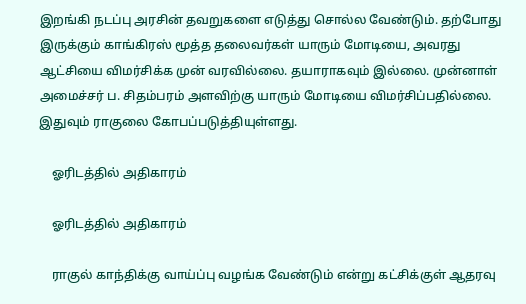இறங்கி நடப்பு அரசின் தவறுகளை எடுத்து சொல்ல வேண்டும். தற்போது இருக்கும் காங்கிரஸ் மூத்த தலைவர்கள் யாரும் மோடியை, அவரது ஆட்சியை விமர்சிக்க முன் வரவில்லை. தயாராகவும் இல்லை. முன்னாள் அமைச்சர் ப. சிதம்பரம் அளவிற்கு யாரும் மோடியை விமர்சிப்பதில்லை. இதுவும் ராகுலை கோபப்படுத்தியுள்ளது.

    ஓரிடத்தில் அதிகாரம்

    ஓரிடத்தில் அதிகாரம்

    ராகுல் காந்திக்கு வாய்ப்பு வழங்க வேண்டும் என்று கட்சிக்குள் ஆதரவு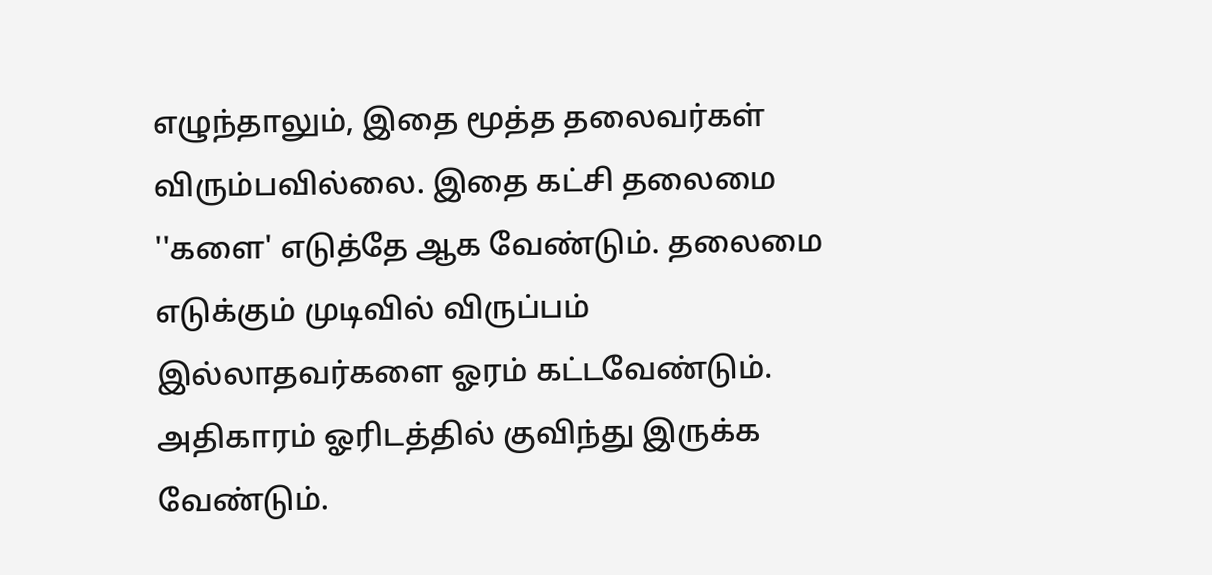எழுந்தாலும், இதை மூத்த தலைவர்கள் விரும்பவில்லை. இதை கட்சி தலைமை ''களை' எடுத்தே ஆக வேண்டும். தலைமை எடுக்கும் முடிவில் விருப்பம் இல்லாதவர்களை ஓரம் கட்டவேண்டும். அதிகாரம் ஓரிடத்தில் குவிந்து இருக்க வேண்டும்.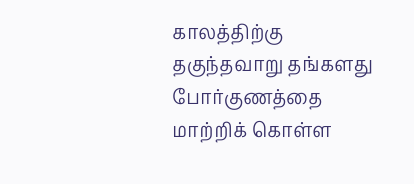காலத்திற்கு தகுந்தவாறு தங்களது போர்குணத்தை மாற்றிக் கொள்ள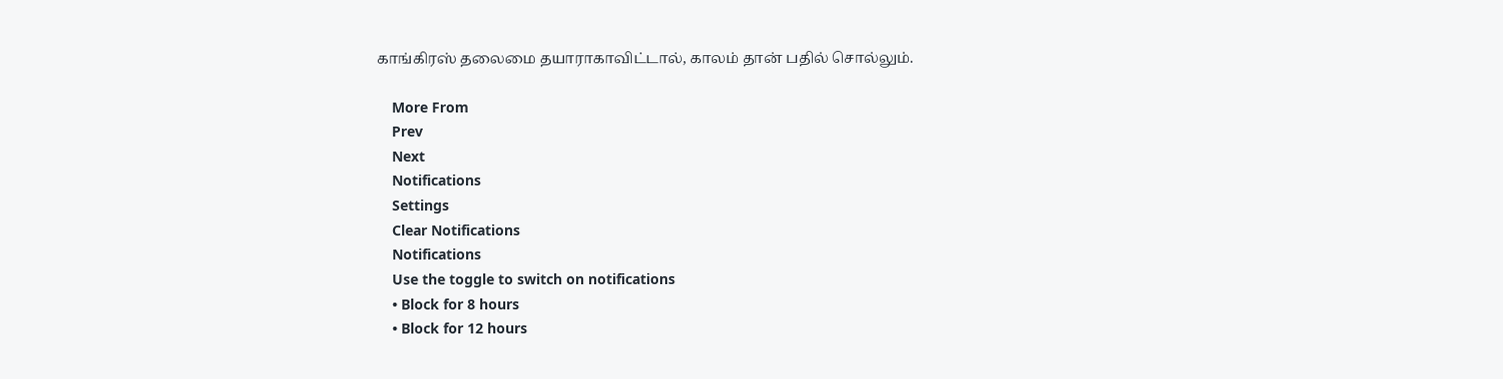காங்கிரஸ் தலைமை தயாராகாவிட்டால், காலம் தான் பதில் சொல்லும்.

    More From
    Prev
    Next
    Notifications
    Settings
    Clear Notifications
    Notifications
    Use the toggle to switch on notifications
    • Block for 8 hours
    • Block for 12 hours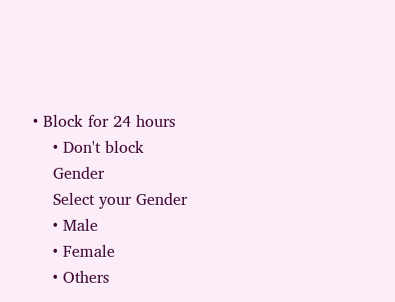• Block for 24 hours
    • Don't block
    Gender
    Select your Gender
    • Male
    • Female
    • Others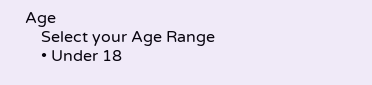Age
    Select your Age Range
    • Under 18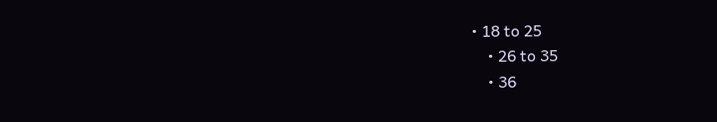• 18 to 25
    • 26 to 35
    • 36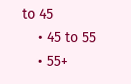to 45
    • 45 to 55
    • 55+